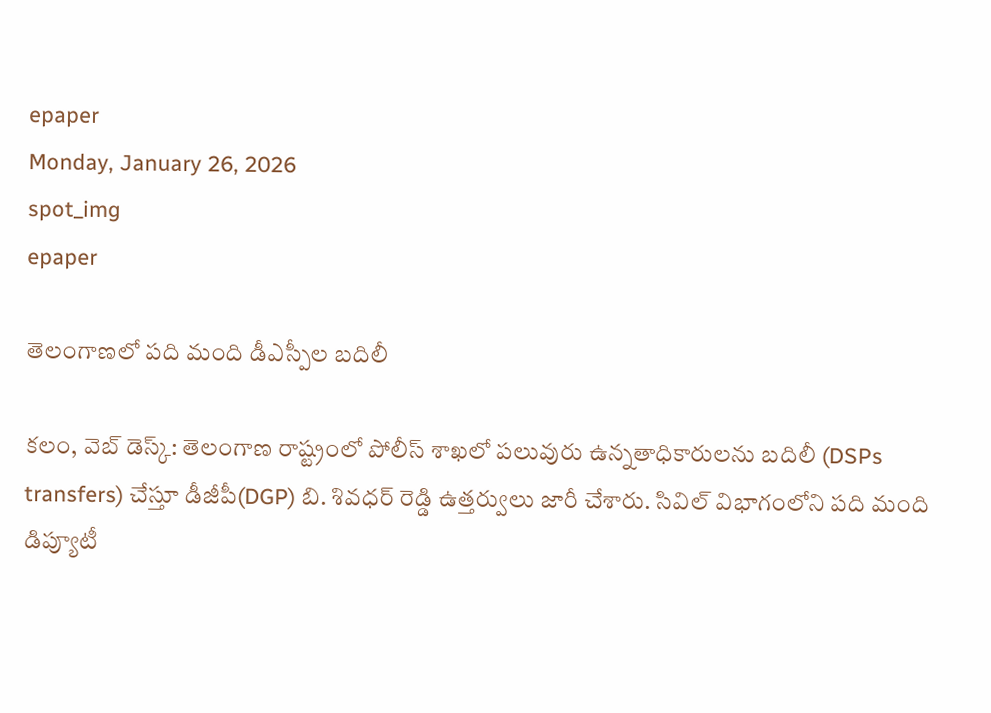epaper
Monday, January 26, 2026
spot_img
epaper

తెలంగాణలో పది మంది డీఎస్పీల బదిలీ

కలం, వెబ్ డెస్క్: తెలంగాణ రాష్ట్రంలో పోలీస్ శాఖలో పలువురు ఉన్నతాధికారులను బదిలీ (DSPs transfers) చేస్తూ డీజీపీ(DGP) బి. శివధర్ రెడ్డి ఉత్తర్వులు జారీ చేశారు. సివిల్ విభాగంలోని పది మంది డిప్యూటీ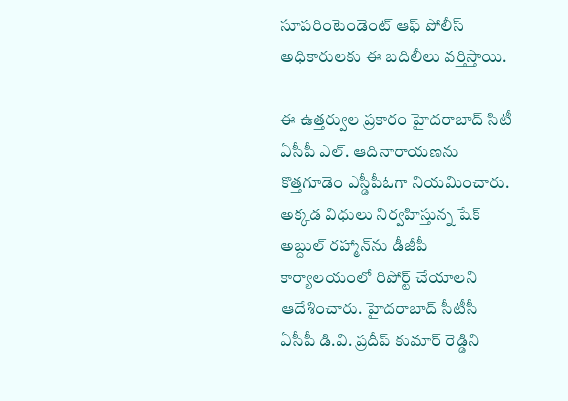సూపరింటెండెంట్ ఆఫ్ పోలీస్ అధికారులకు ఈ బదిలీలు వర్తిస్తాయి.

ఈ ఉత్తర్వుల ప్రకారం హైదరాబాద్ సిటీ ఏసీపీ ఎల్. ఆదినారాయణను కొత్తగూడెం ఎస్డీపీఓగా నియమించారు. అక్కడ విధులు నిర్వహిస్తున్న షేక్ అబ్దుల్ రహ్మాన్‌ను డీజీపీ కార్యాలయంలో రిపోర్ట్ చేయాలని ఆదేశించారు. హైదరాబాద్ సీటీసీ ఏసీపీ డి.వి. ప్రదీప్ కుమార్ రెడ్డిని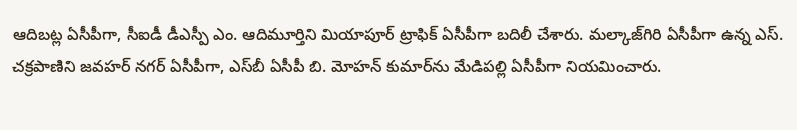ఆదిబట్ల ఏసీపీగా, సీఐడీ డీఎస్పీ ఎం. ఆదిమూర్తిని మియాపూర్ ట్రాఫిక్ ఏసీపీగా బదిలీ చేశారు. మల్కాజ్‌గిరి ఏసీపీగా ఉన్న ఎస్. చక్రపాణిని జవహర్ నగర్ ఏసీపీగా, ఎస్‌బీ ఏసీపీ బి. మోహన్ కుమార్‌ను మేడిపల్లి ఏసీపీగా నియమించారు.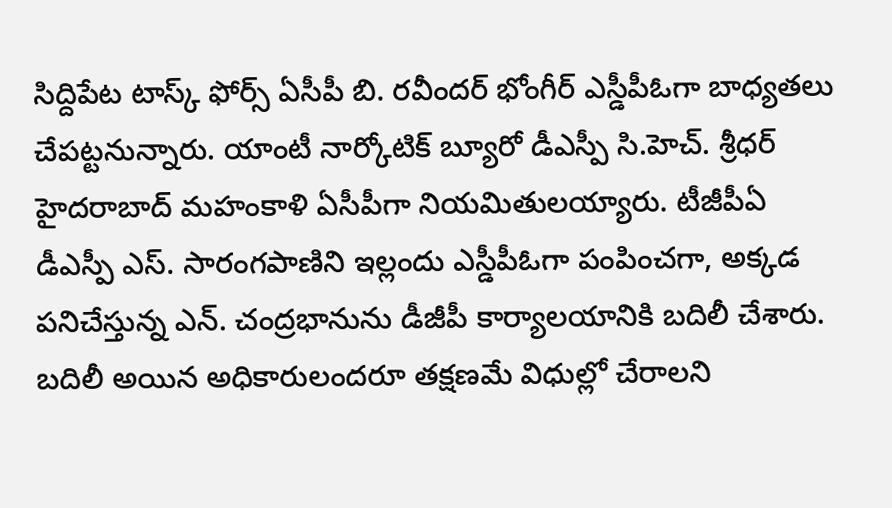సిద్దిపేట టాస్క్ ఫోర్స్ ఏసీపీ బి. రవీందర్ భోంగీర్ ఎస్డీపీఓగా బాధ్యతలు చేపట్టనున్నారు. యాంటీ నార్కోటిక్ బ్యూరో డీఎస్పీ సి.హెచ్. శ్రీధర్ హైదరాబాద్ మహంకాళి ఏసీపీగా నియమితులయ్యారు. టీజీపీఏ డీఎస్పీ ఎస్. సారంగపాణిని ఇల్లందు ఎస్డీపీఓగా పంపించగా, అక్కడ పనిచేస్తున్న ఎన్. చంద్రభానును డీజీపీ కార్యాలయానికి బదిలీ చేశారు. బదిలీ అయిన అధికారులందరూ తక్షణమే విధుల్లో చేరాలని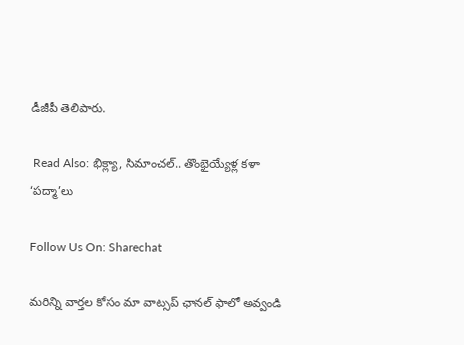డీజీపీ తెలిపారు.

 Read Also: భిక్ల్యా, సిమాంచల్.. తొంభైయ్యేళ్ల కళా ‘పద్మా’లు

Follow Us On: Sharechat

మ‌రిన్ని వార్త‌ల కోసం మా వాట్స‌ప్ ఛాన‌ల్ ఫాలో అవ్వండి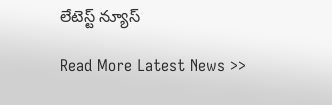లేటెస్ట్ న్యూస్‌

Read More Latest News >>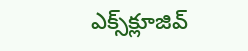ఎక్స్‌క్లూజివ్‌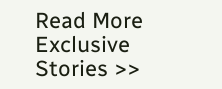Read More Exclusive Stories >>